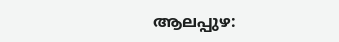ആലപ്പുഴ: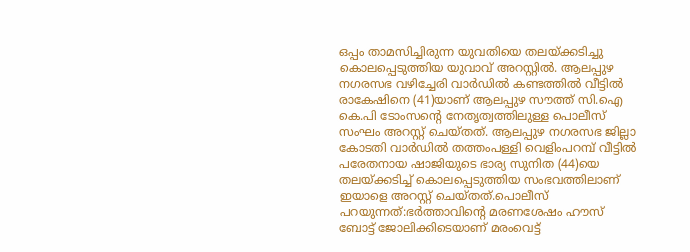ഒപ്പം താമസിച്ചിരുന്ന യുവതിയെ തലയ്ക്കടിച്ചു കൊലപ്പെടുത്തിയ യുവാവ് അറസ്റ്റിൽ. ആലപ്പുഴ നഗരസഭ വഴിച്ചേരി വാർഡിൽ കണ്ടത്തിൽ വീട്ടിൽ രാകേഷിനെ (41)യാണ് ആലപ്പുഴ സൗത്ത് സി.ഐ കെ.പി ടോംസന്റെ നേതൃത്വത്തിലുള്ള പൊലീസ് സംഘം അറസ്റ്റ് ചെയ്തത്. ആലപ്പുഴ നഗരസഭ ജില്ലാ കോടതി വാർഡിൽ തത്തംപള്ളി വെളിംപറമ്പ് വീട്ടിൽ പരേതനായ ഷാജിയുടെ ഭാര്യ സുനിത (44)യെ തലയ്ക്കടിച്ച് കൊലപ്പെടുത്തിയ സംഭവത്തിലാണ് ഇയാളെ അറസ്റ്റ് ചെയ്തത്.പൊലീസ് പറയുന്നത്:ഭർത്താവിന്റെ മരണശേഷം ഹൗസ് ബോട്ട് ജോലിക്കിടെയാണ് മരംവെട്ട്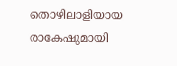തൊഴിലാളിയായ രാകേഷുമായി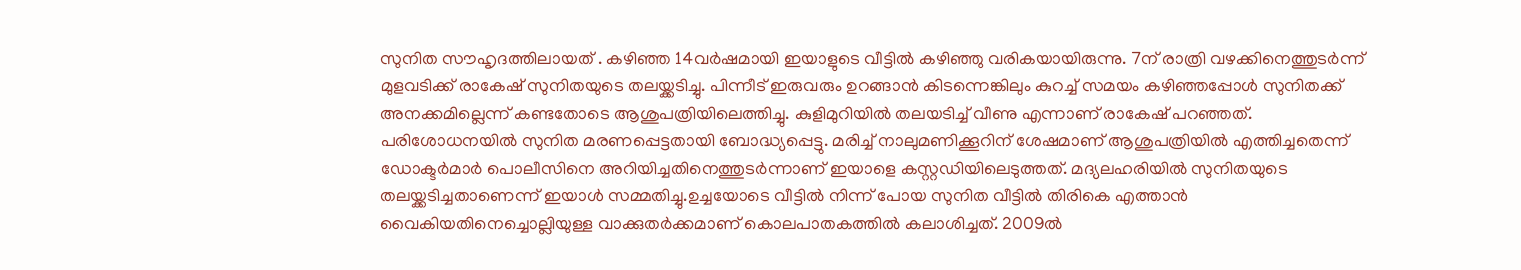സുനിത സൗഹൃദത്തിലായത് . കഴിഞ്ഞ 14വർഷമായി ഇയാളുടെ വീട്ടിൽ കഴിഞ്ഞു വരികയായിരുന്നു. 7ന് രാത്രി വഴക്കിനെത്തുടർന്ന് മുളവടിക്ക് രാകേഷ് സുനിതയുടെ തലയ്ക്കടിച്ചു. പിന്നീട് ഇരുവരും ഉറങ്ങാൻ കിടന്നെങ്കിലും കുറച്ച് സമയം കഴിഞ്ഞപ്പോൾ സുനിതക്ക് അനക്കമില്ലെന്ന് കണ്ടതോടെ ആശുപത്രിയിലെത്തിച്ചു. കുളിമുറിയിൽ തലയടിച്ച് വീണു എന്നാണ് രാകേഷ് പറഞ്ഞത്. പരിശോധനയിൽ സുനിത മരണപ്പെട്ടതായി ബോദ്ധ്യപ്പെട്ടു. മരിച്ച് നാലുമണിക്കൂറിന് ശേഷമാണ് ആശുപത്രിയിൽ എത്തിച്ചതെന്ന് ഡോക്ടർമാർ പൊലീസിനെ അറിയിച്ചതിനെത്തുടർന്നാണ് ഇയാളെ കസ്റ്റഡിയിലെടുത്തത്. മദ്യലഹരിയിൽ സുനിതയുടെ തലയ്ക്കടിച്ചതാണെന്ന് ഇയാൾ സമ്മതിച്ചു.ഉച്ചയോടെ വീട്ടിൽ നിന്ന് പോയ സുനിത വീട്ടിൽ തിരികെ എത്താൻ വൈകിയതിനെച്ചൊല്ലിയുള്ള വാക്കുതർക്കമാണ് കൊലപാതകത്തിൽ കലാശിച്ചത്. 2009ൽ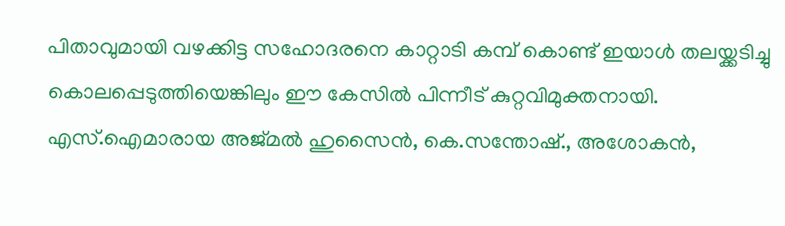പിതാവുമായി വഴക്കിട്ട സഹോദരനെ കാറ്റാടി കമ്പ് കൊണ്ട് ഇയാൾ തലയ്ക്കടിച്ചു കൊലപ്പെടുത്തിയെങ്കിലും ഈ കേസിൽ പിന്നീട് കുറ്റവിമുക്തനായി. എസ്.ഐമാരായ അജ്മൽ ഹുസൈൻ, കെ.സന്തോഷ്., അശോകൻ,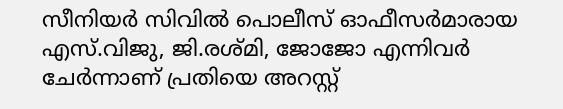സീനിയർ സിവിൽ പൊലീസ് ഓഫീസർമാരായ എസ്.വിജു, ജി.രശ്മി, ജോജോ എന്നിവർ ചേർന്നാണ് പ്രതിയെ അറസ്റ്റ്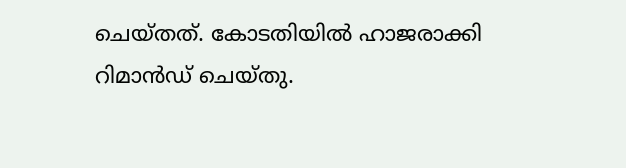ചെയ്തത്. കോടതിയിൽ ഹാജരാക്കി റിമാൻഡ് ചെയ്തു.